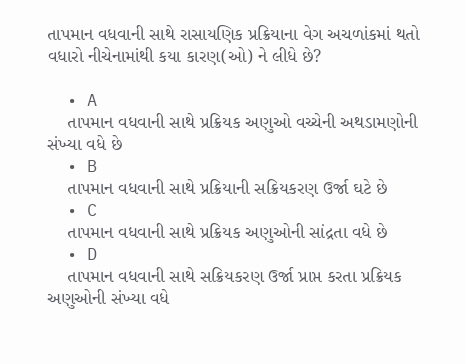તાપમાન વધવાની સાથે રાસાયણિક પ્રક્રિયાના વેગ અચળાંકમાં થતો વધારો નીચેનામાંથી કયા કારણ(ઓ) ને લીધે છે?

  • A
    તાપમાન વધવાની સાથે પ્રક્રિયક અણુઓ વચ્ચેની અથડામણોની સંખ્યા વધે છે
  • B
    તાપમાન વધવાની સાથે પ્રક્રિયાની સક્રિયકરણ ઉર્જા ઘટે છે
  • C
    તાપમાન વધવાની સાથે પ્રક્રિયક અણુઓની સાંદ્રતા વધે છે
  • D
    તાપમાન વધવાની સાથે સક્રિયકરણ ઉર્જા પ્રાપ્ત કરતા પ્રક્રિયક અણુઓની સંખ્યા વધે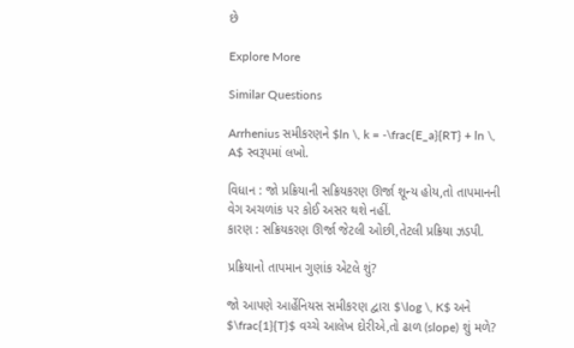છે

Explore More

Similar Questions

Arrhenius સમીકરણને $ln \, k = -\frac{E_a}{RT} + ln \, A$ સ્વરૂપમાં લખો.

વિધાન : જો પ્રક્રિયાની સક્રિયકરણ ઊર્જા શૂન્ય હોય,તો તાપમાનની વેગ અચળાંક પર કોઈ અસર થશે નહીં.
કારણ : સક્રિયકરણ ઊર્જા જેટલી ઓછી,તેટલી પ્રક્રિયા ઝડપી.

પ્રક્રિયાનો તાપમાન ગુણાંક એટલે શું?

જો આપણે આર્હેનિયસ સમીકરણ દ્વારા $\log \, K$ અને $\frac{1}{T}$ વચ્ચે આલેખ દોરીએ,તો ઢાળ (slope) શું મળે?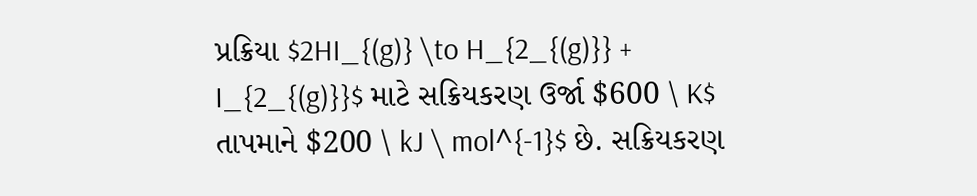પ્રક્રિયા $2HI_{(g)} \to H_{2_{(g)}} + I_{2_{(g)}}$ માટે સક્રિયકરણ ઉર્જા $600 \ K$ તાપમાને $200 \ kJ \ mol^{-1}$ છે. સક્રિયકરણ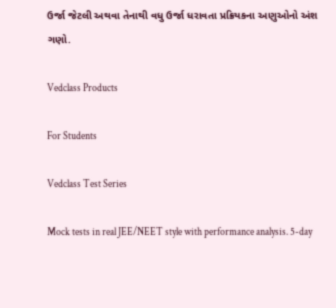ઉર્જા જેટલી અથવા તેનાથી વધુ ઉર્જા ધરાવતા પ્રક્રિયકના અણુઓનો અંશ ગણો.

Vedclass Products

For Students

Vedclass Test Series

Mock tests in real JEE/NEET style with performance analysis. 5-day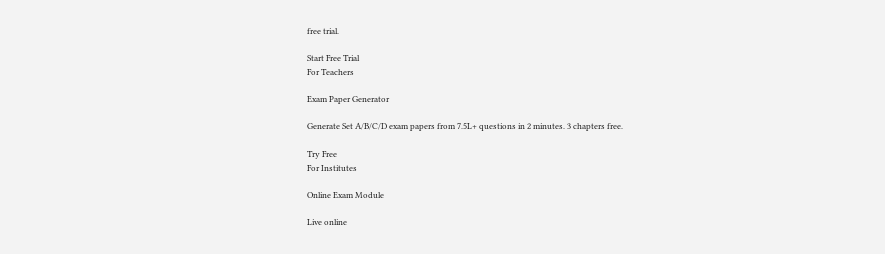free trial.

Start Free Trial
For Teachers

Exam Paper Generator

Generate Set A/B/C/D exam papers from 7.5L+ questions in 2 minutes. 3 chapters free.

Try Free
For Institutes

Online Exam Module

Live online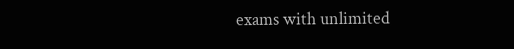exams with unlimited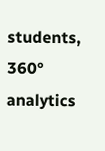students, 360° analytics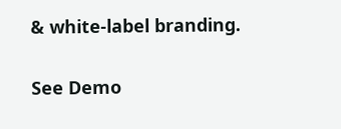& white-label branding.

See Demo